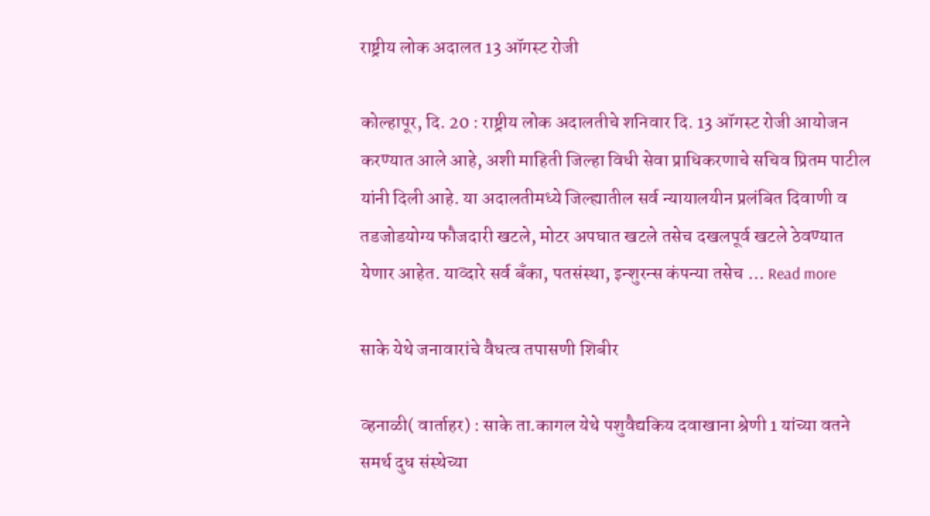राष्ट्रीय लोक अदालत 13 ऑगस्ट रोजी

कोल्हापूर, दि. 20 : राष्ट्रीय लोक अदालतीचे शनिवार दि. 13 ऑगस्ट रोजी आयोजन करण्यात आले आहे, अशी माहिती जिल्हा विधी सेवा प्राधिकरणाचे सचिव प्रितम पाटील यांनी दिली आहे. या अदालतीमध्ये जिल्ह्यातील सर्व न्यायालयीन प्रलंबित दिवाणी व तडजोडयोग्य फौजदारी खटले, मोटर अपघात खटले तसेच दखलपूर्व खटले ठेवण्यात येणार आहेत. याव्दारे सर्व बँका, पतसंस्था, इन्शुरन्स कंपन्या तसेच … Read more

साके येथे जनावारांचे वैधत्व तपासणी शिबीर

व्हनाळी( वार्ताहर) : साके ता.कागल येथे पशुवैद्यकिय दवाखाना श्रेणी 1 यांच्या वतने समर्थ दुध संस्थेच्या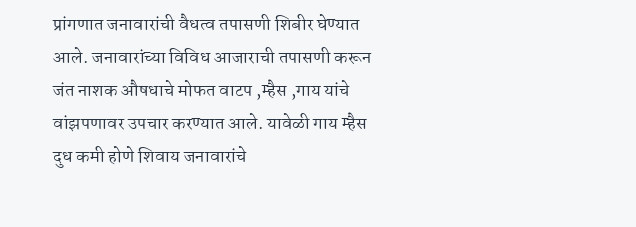प्रांगणात जनावारांची वैधत्व तपासणी शिबीर घेण्यात आले. जनावारांच्या विविध आजाराची तपासणी करून जंत नाशक औषधाचे मोफत वाटप ,म्हैस ,गाय यांचे वांझपणावर उपचार करण्यात आले. यावेळी गाय म्हैस दुध कमी होणे शिवाय जनावारांचे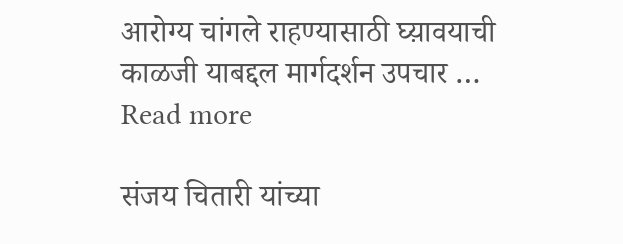आरोग्य चांगले राहण्यासाठी घ्य़ावयाची काळजी याबद्दल मार्गदर्शन उपचार … Read more

संजय चितारी यांच्या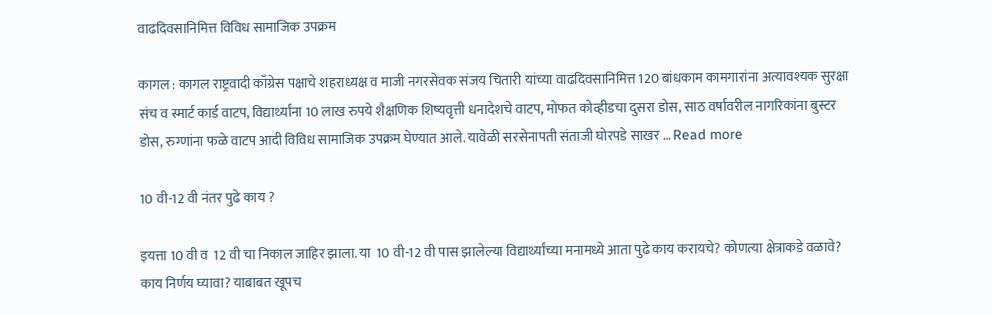वाढदिवसानिमित्त विविध सामाजिक उपक्रम

कागल : कागल राष्ट्रवादी काँग्रेस पक्षाचे शहराध्यक्ष व माजी नगरसेवक संजय चितारी यांच्या वाढदिवसानिमित्त 120 बांधकाम कामगारांना अत्यावश्यक सुरक्षा संच व स्मार्ट कार्ड वाटप, विद्यार्थ्यांना 10 लाख रुपये शैक्षणिक शिष्यवृत्ती धनादेशचे वाटप, मोफत कोव्हीडचा दुसरा डोस, साठ वर्षावरील नागरिकांना बुस्टर डोस, रुग्णांना फळे वाटप आदी विविध सामाजिक उपक्रम घेण्यात आले. यावेळी सरसेनापती संताजी घोरपडे साखर … Read more

10 वी-12 वी नंतर पुढे काय ?

इयत्ता 10 वी व  12 वी चा निकाल जाहिर झाला. या  10 वी-12 वी पास झालेल्या विद्यार्थ्यांच्या मनामध्ये आता पुढे काय करायचे? कोणत्या क्षेत्राकडे वळावे? काय निर्णय घ्यावा? याबाबत खूपच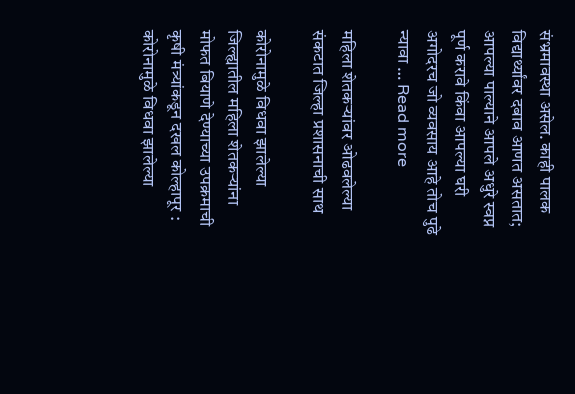संभ्रमावस्था असेल. काही पालक विद्यार्थ्यांवर दबाव आणत असतात; आपल्या पाल्याने आपले अधुरे स्वप्न पूर्ण करावे किंवा आपल्या घरी अगोदरच जो व्यवसाय आहे तोच पुढे न्यावा … Read more

महिला शेतकऱ्यांवर ओढवलेल्या संकटात जिल्हा प्रशासनाची साथ

कोरोनामुळे विधवा झालेल्या जिल्ह्यातील महिला शेतकऱ्यांना मोफत बियाणे देण्याच्या उपक्रमाची कृषी मंत्र्यांकडून दखल कोल्हापूर : कोरोनामुळे विधवा झालेल्या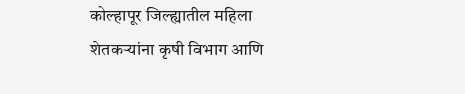कोल्हापूर जिल्ह्यातील महिला शेतकऱ्यांना कृषी विभाग आणि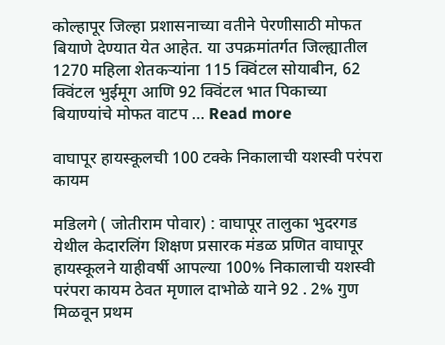कोल्हापूर जिल्हा प्रशासनाच्या वतीने पेरणीसाठी मोफत बियाणे देण्यात येत आहेत. या उपक्रमांतर्गत जिल्ह्यातील 1270 महिला शेतकऱ्यांना 115 क्विंटल सोयाबीन, 62 क्विंटल भुईमूग आणि 92 क्विंटल भात पिकाच्या बियाण्यांचे मोफत वाटप … Read more

वाघापूर हायस्कूलची 100 टक्के निकालाची यशस्वी परंपरा कायम

मडिलगे ( जोतीराम पोवार) : वाघापूर तालुका भुदरगड येथील केदारलिंग शिक्षण प्रसारक मंडळ प्रणित वाघापूर हायस्कूलने याहीवर्षी आपल्या 100% निकालाची यशस्वी परंपरा कायम ठेवत मृणाल दाभोळे याने 92 . 2% गुण मिळवून प्रथम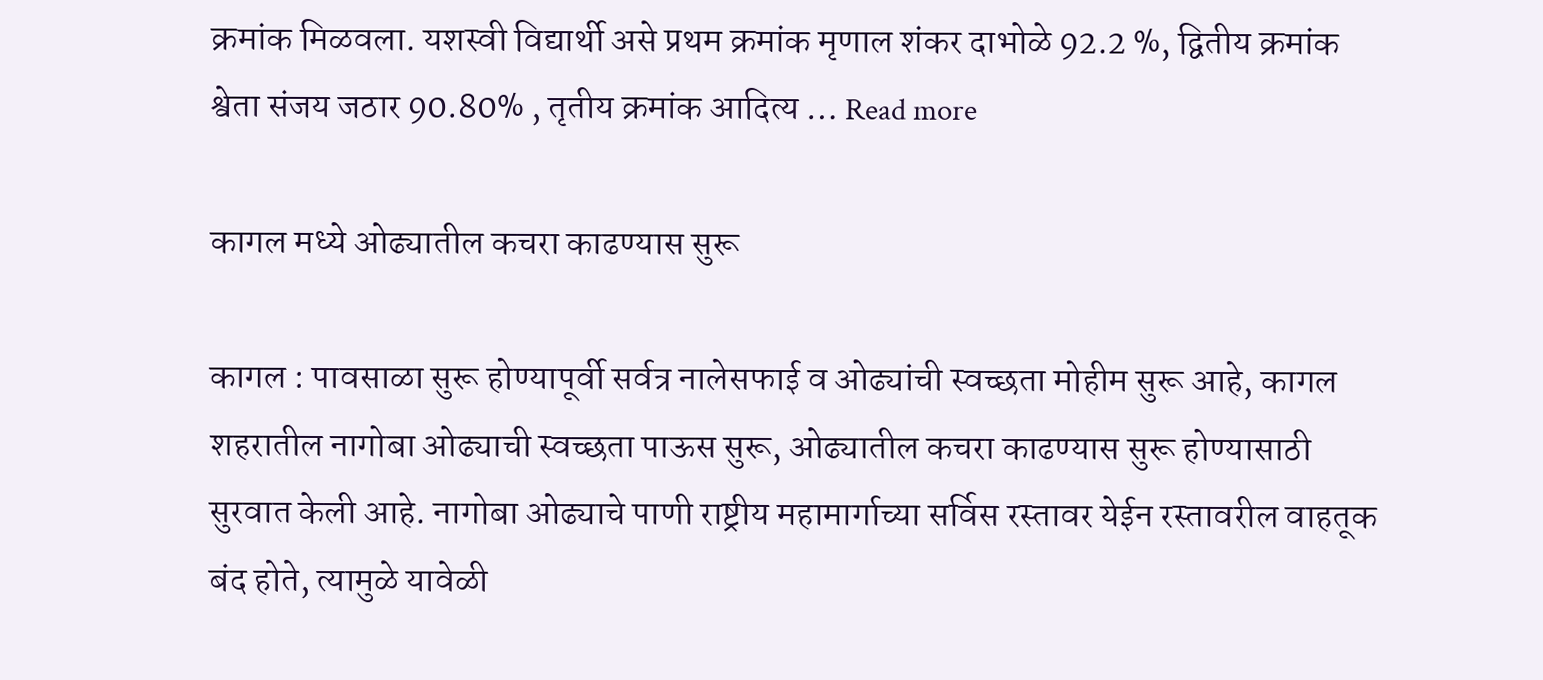क्रमांक मिळवला. यशस्वी विद्यार्थी असे प्रथम क्रमांक मृणाल शंकर दाभोळे 92.2 %, द्वितीय क्रमांक श्वेता संजय जठार 90.80% , तृतीय क्रमांक आदित्य … Read more

कागल मध्ये ओढ्यातील कचरा काढण्यास सुरू

कागल : पावसाळा सुरू होण्यापूर्वी सर्वत्र नालेसफाई व ओढ्यांची स्वच्छता मोहीम सुरू आहे, कागल शहरातील नागोबा ओढ्याची स्वच्छता पाऊस सुरू, ओढ्यातील कचरा काढण्यास सुरू होण्यासाठी सुरवात केली आहे. नागोबा ओढ्याचे पाणी राष्ट्रीय महामार्गाच्या सर्विस रस्तावर येईन रस्तावरील वाहतूक बंद होते, त्यामुळे यावेळी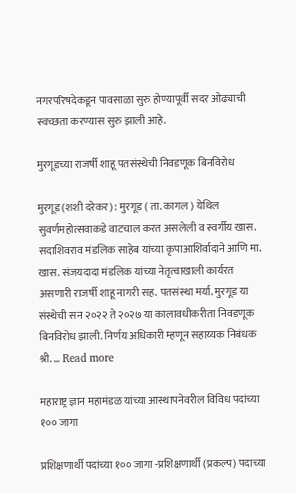नगरपरिषदेकडून पावसाळा सुरु होण्यापूर्वी सदर ओढ्याची स्वच्छता करण्यास सुरु झाली आहे.

मुरगूडच्या राजर्षी शाहू पतसंस्थेची निवडणूक बिनविरोध

मुरगूड (शशी दरेकर) : मुरगूड ( ता. कागल ) येथिल सुवर्णमहोत्सवाकडे वाटचाल करत असलेली व स्वर्गीय खास. सदाशिवराव मंडलिक साहेब यांच्या कृपाआशिर्वादाने आणि मा. खास. संजयदादा मंडलिक यांच्या नेतृत्वाखाली कार्यरत असणारी राजर्षी शाहू नागरी सह. पतसंस्था मर्या. मुरगूड या संस्थेची सन २०२२ ते २०२७ या कालावधीकरीता निवडणूक बिनविरोध झाली. निर्णय अधिकारी म्हणून सहाय्यक निबंधक श्री. … Read more

महाराष्ट्र ज्ञान महामंडळ यांच्या आस्थापनेवरील विविध पदांच्या १०० जागा

प्रशिक्षणार्थी पदांच्या १०० जागा -प्रशिक्षणार्थी (प्रकल्प) पदाच्या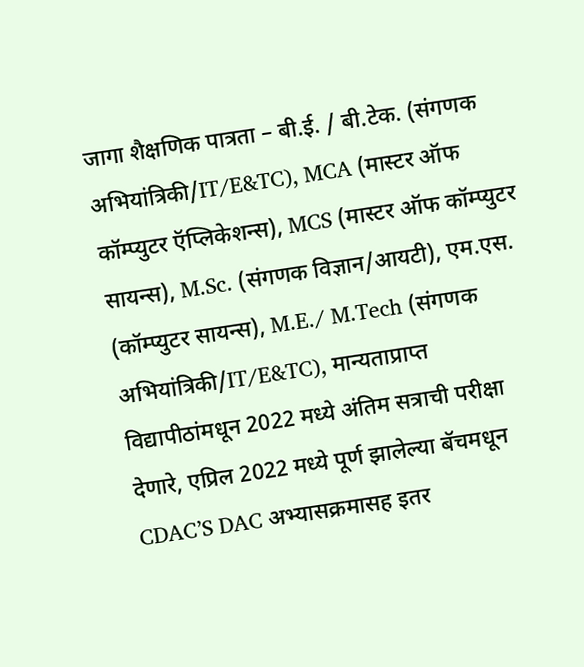जागा शैक्षणिक पात्रता – बी.ई. / बी.टेक. (संगणक अभियांत्रिकी/IT/E&TC), MCA (मास्टर ऑफ कॉम्प्युटर ऍप्लिकेशन्स), MCS (मास्टर ऑफ कॉम्प्युटर सायन्स), M.Sc. (संगणक विज्ञान/आयटी), एम.एस. (कॉम्प्युटर सायन्स), M.E./ M.Tech (संगणक अभियांत्रिकी/IT/E&TC), मान्यताप्राप्त विद्यापीठांमधून 2022 मध्ये अंतिम सत्राची परीक्षा देणारे, एप्रिल 2022 मध्ये पूर्ण झालेल्या बॅचमधून CDAC’S DAC अभ्यासक्रमासह इतर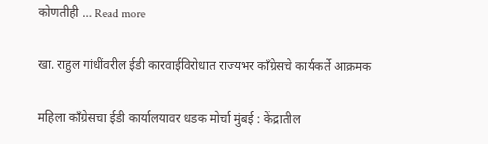कोणतीही … Read more

खा. राहुल गांधींवरील ईडी कारवाईविरोधात राज्यभर काँग्रेसचे कार्यकर्ते आक्रमक

महिला काँग्रेसचा ईडी कार्यालयावर धडक मोर्चा मुंबई : केंद्रातील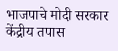भाजपाचे मोदी सरकार केंद्रीय तपास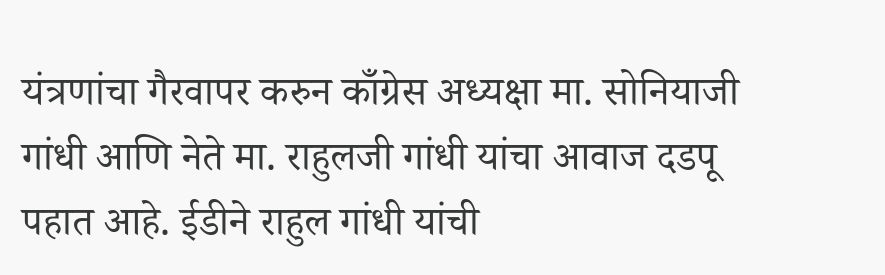यंत्रणांचा गैरवापर करुन काँग्रेस अध्यक्षा मा. सोनियाजी गांधी आणि नेते मा. राहुलजी गांधी यांचा आवाज दडपू पहात आहे. ईडीने राहुल गांधी यांची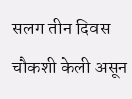सलग तीन दिवस चौकशी केली असून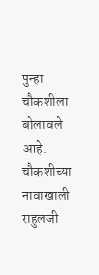पुन्हा चौकशीला बोलावले आहे. चौकशीच्या नावाखाली राहुलजी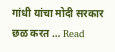गांधी यांचा मोदी सरकार छळ करत … Read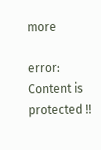more

error: Content is protected !!